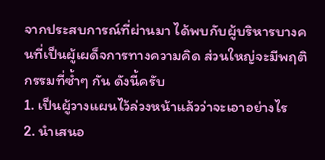จากประสบการณ์ที่ผ่านมา ได้พบกับผู้บริหารบางคนที่เป็นผู้เผด็จการทางความคิด ส่วนใหญ่จะมีพฤติกรรมที่ซ้ำๆ กัน ดังนี้ครับ
1. เป็นผู้วางแผนไว้ล่วงหน้าแล้วว่าจะเอาอย่างไร
2. นำเสนอ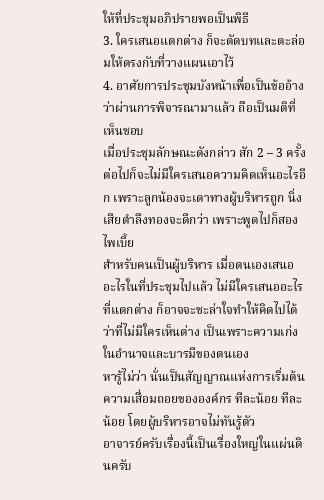ให้ที่ประชุมอภิปรายพอเป็นพิธี
3. ใครเสนอแตกต่าง ก็จะตัดบทและตะล่อมให้ตรงกับที่วางแผนเอาไว้
4. อาศัยการประชุมบังหน้าเพื่อเป็นข้ออ้างว่าผ่านการพิจารณามาแล้ว ถือเป็นมติที่เห็นชอบ
เมื่อประชุมลักษณะดังกล่าว สัก 2 – 3 ครั้ง ต่อไปก็จะไม่มีใครเสนอความคิดเห็นอะไรอีก เพราะลูกน้องจะเดาทางผู้บริหารถูก นิ่งเสียตำลึงทองจะดีกว่า เพราะพูดไปก็สองไพเบี้ย
สำหรับคนเป็นผู้บริหาร เมื่อตนเองเสนออะไรในที่ประชุมไปแล้ว ไม่มีใครเสนออะไรที่แตกต่าง ก็อาจจะชะล่าใจทำให้คิดไปได้ว่าที่ไม่มีใครเห็นต่าง เป็นเพราะความเก่งในอำนาจและบารมีของตนเอง
หารู้ไม่ว่า นั่นเป็นสัญญาณแห่งการเริ่มต้นความเสื่อมถอยขององค์กร ทีละน้อย ทีละน้อย โดยผู้บริหารอาจไม่ทันรู้ตัว
อาจารย์ครับเรื่องนี้เป็นเรื่องใหญ่ในแผ่นดินครับ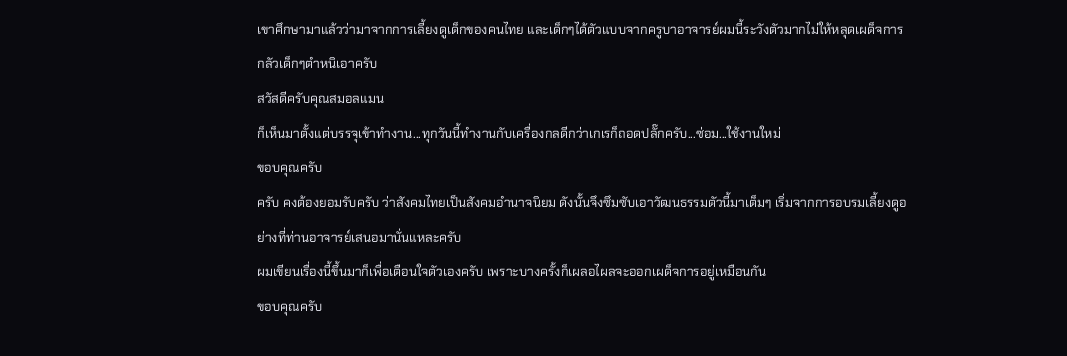เขาศึกษามาแล้วว่ามาจากการเลี้ยงดูเด็กของคนไทย และเด็กๆได้ตัวแบบจากครูบาอาจารย์ผมนี้ระวังตัวมากไม่ให้หลุดเผด็จการ กลัวเด็กๆตำหนิเอาครับ
สวัสดีครับคุณสมอลแมน
ก็เห็นมาตั้งแต่บรรจุเข้าทำงาน...ทุกวันนี้ทำงานกับเครื่องกลดีกว่าเกเรก็ถอดปลั๊กครับ...ซ่อม...ใช้งานใหม่
ขอบคุณครับ
ครับ คงต้องยอมรับครับ ว่าสังคมไทยเป็นสังคมอำนาจนิยม ดังนั้นจึงซึมซับเอาวัฒนธรรมตัวนี้มาเต็มๆ เริ่มจากการอบรมเลี้ยงดูอย่างที่ท่านอาจารย์เสนอมานั่นแหละครับ
ผมเขียนเรื่องนี้ขึ้นมาก็เพื่อเตือนใจตัวเองครับ เพราะบางครั้งก็เผลอไผลจะออกเผด็จการอยู่เหมือนกัน
ขอบคุณครับ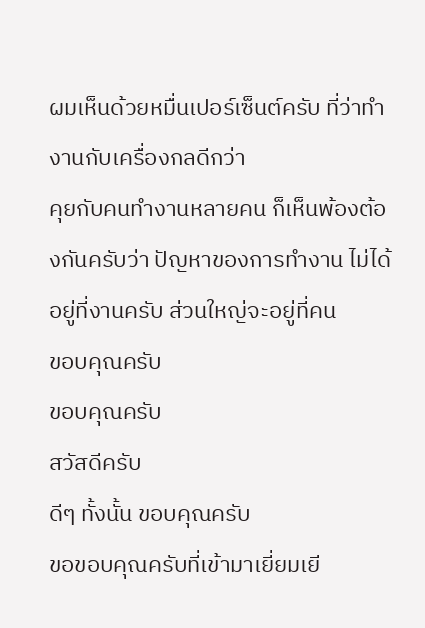ผมเห็นด้วยหมื่นเปอร์เซ็นต์ครับ ที่ว่าทำงานกับเครื่องกลดีกว่า
คุยกับคนทำงานหลายคน ก็เห็นพ้องต้องกันครับว่า ปัญหาของการทำงาน ไม่ได้อยู่ที่งานครับ ส่วนใหญ่จะอยู่ที่คน
ขอบคุณครับ
ขอบคุณครับ
สวัสดีครับ
ดีๆ ทั้งนั้น ขอบคุณครับ
ขอขอบคุณครับที่เข้ามาเยี่ยมเยี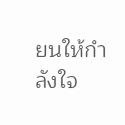ยนให้กำลังใจ